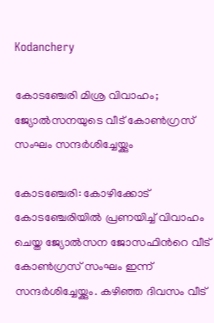Kodanchery

കോടഞ്ചേരി മിശ്ര വിവാഹം; ജ്യോല്‍സനയുടെ വീട് കോൺഗ്രസ് സംഘം സന്ദര്‍ശിച്ചേയ്ക്കും

കോടഞ്ചേരി: കോഴിക്കോട് കോടഞ്ചേരിയില്‍ പ്രണയിച്ച് വിവാഹം ചെയ്ത ജ്യോല്‍സന ജോസഫിന്‍റെ വീട് കോണ്‍ഗ്രസ് സംഘം ഇന്ന് സന്ദര്‍ശിച്ചേയ്ക്കും. കഴിഞ്ഞ ദിവസം വീട്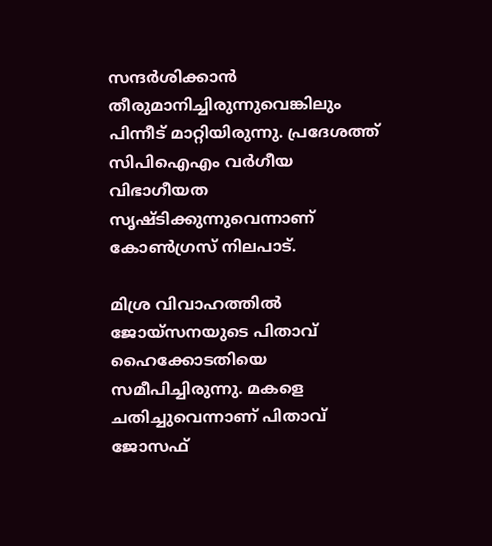സന്ദര്‍ശിക്കാന്‍ തീരുമാനിച്ചിരുന്നുവെങ്കിലും പിന്നീട് മാറ്റിയിരുന്നു. പ്രദേശത്ത് സിപിഐഎം വര്‍ഗീയ വിഭാഗീയത സൃഷ്ടിക്കുന്നുവെന്നാണ് കോണ്‍ഗ്രസ് നിലപാട്.

മിശ്ര വിവാഹത്തില്‍ ജോയ്‌സനയുടെ പിതാവ് ഹൈക്കോടതിയെ സമീപിച്ചിരുന്നു. മകളെ ചതിച്ചുവെന്നാണ് പിതാവ് ജോസഫ്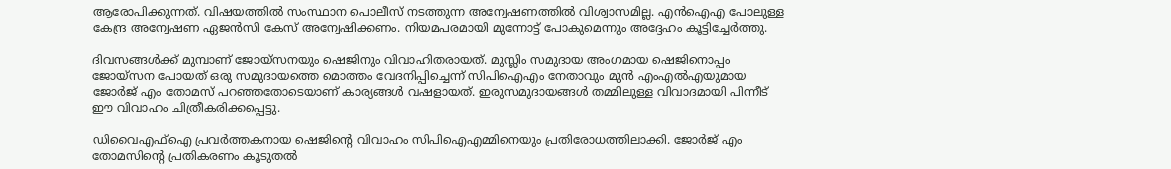ആരോപിക്കുന്നത്. വിഷയത്തിൽ സംസ്ഥാന പൊലീസ് നടത്തുന്ന അന്വേഷണത്തില്‍ വിശ്വാസമില്ല. എന്‍ഐഎ പോലുള്ള കേന്ദ്ര അന്വേഷണ ഏജന്‍സി കേസ് അന്വേഷിക്കണം. നിയമപരമായി മുന്നോട്ട് പോകുമെന്നും അദ്ദേഹം കൂട്ടിച്ചേർത്തു.

ദിവസങ്ങള്‍ക്ക് മുമ്പാണ് ജോയ്‌സനയും ഷെജിനും വിവാഹിതരായത്. മുസ്ലിം സമുദായ അംഗമായ ഷെജിനൊപ്പം ജോയ്‌സന പോയത് ഒരു സമുദായത്തെ മൊത്തം വേദനിപ്പിച്ചെന്ന് സിപിഐഎം നേതാവും മുന്‍ എംഎല്‍എയുമായ ജോര്‍ജ് എം തോമസ് പറഞ്ഞതോടെയാണ് കാര്യങ്ങള്‍ വഷളായത്. ഇരുസമുദായങ്ങള്‍ തമ്മിലുള്ള വിവാദമായി പിന്നീട് ഈ വിവാഹം ചിത്രീകരിക്കപ്പെട്ടു.

ഡിവൈഎഫ്‌ഐ പ്രവര്‍ത്തകനായ ഷെജിന്റെ വിവാഹം സിപിഐഎമ്മിനെയും പ്രതിരോധത്തിലാക്കി. ജോര്‍ജ് എം തോമസിന്റെ പ്രതികരണം കൂടുതല്‍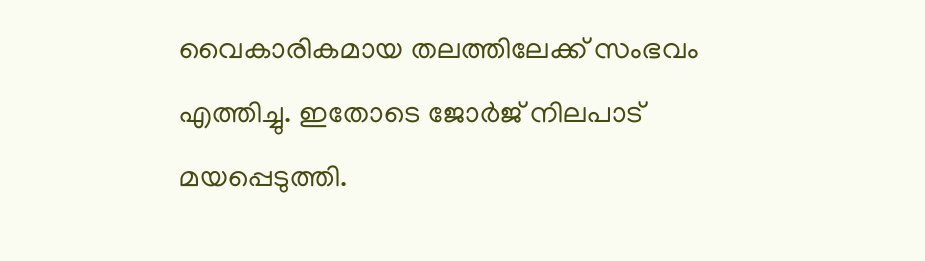വൈകാരികമായ തലത്തിലേക്ക് സംഭവം എത്തിച്ചു. ഇതോടെ ജോര്‍ജ് നിലപാട് മയപ്പെടുത്തി.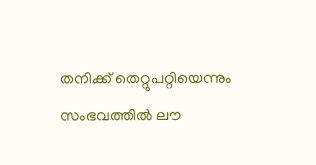തനിക്ക് തെറ്റുപറ്റിയെന്നും സംഭവത്തില്‍ ലൗ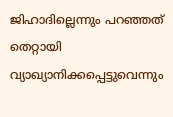ജിഹാദില്ലെന്നും പറഞ്ഞത് തെറ്റായി വ്യാഖ്യാനിക്കപ്പെട്ടുവെന്നും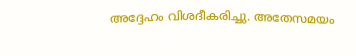അദ്ദേഹം വിശദീകരിച്ചു. അതേസമയം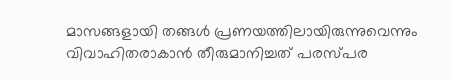മാസങ്ങളായി തങ്ങൾ പ്രണയത്തിലായിരുന്നുവെന്നും വിവാഹിതരാകാന്‍ തീരുമാനിച്ചത് പരസ്പര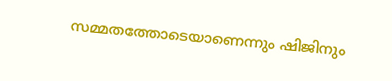സമ്മതത്തോടെയാണെന്നും ഷിജിനും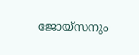ജോയ്‌സനും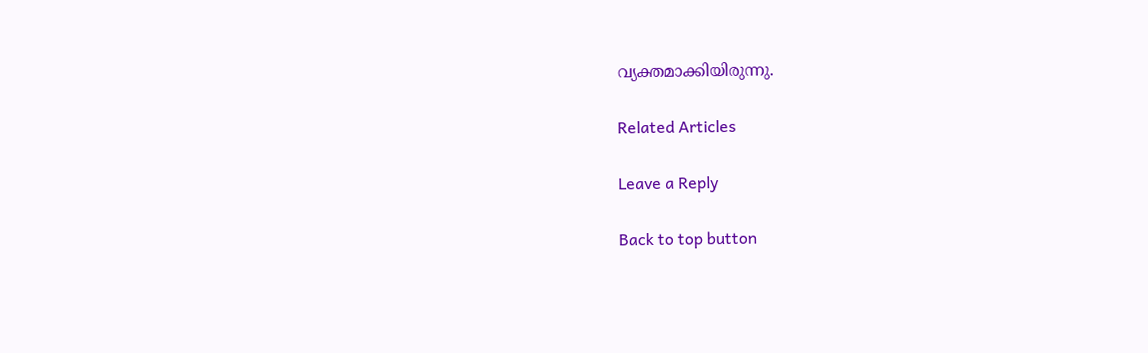വ്യക്തമാക്കിയിരുന്നു.

Related Articles

Leave a Reply

Back to top button